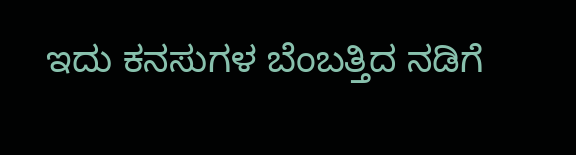ಇದು ಕನಸುಗಳ ಬೆಂಬತ್ತಿದ ನಡಿಗೆ‍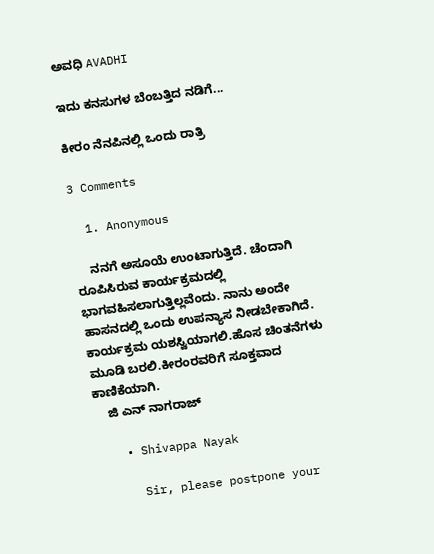ಅವಧಿ AVADHI

ಇದು ಕನಸುಗಳ ಬೆಂಬತ್ತಿದ ನಡಿಗೆ...

ಕೀರಂ ನೆನಪಿನಲ್ಲಿ ಒಂದು ರಾತ್ರಿ

3 Comments

  1. Anonymous

    ನನಗೆ ಅಸೂಯೆ ಉಂಟಾಗುತ್ತಿದೆ. ಚೆಂದಾಗಿ ರೂಪಿಸಿರುವ ಕಾರ್ಯಕ್ರಮದಲ್ಲಿ ಭಾಗವಹಿಸಲಾಗುತ್ತಿಲ್ಲವೆಂದು. ನಾನು ಅಂದೇ ಹಾಸನದಲ್ಲಿ ಒಂದು ಉಪನ್ಯಾಸ ನೀಡಬೇಕಾಗಿದೆ. ಕಾರ್ಯಕ್ರಮ ಯಶಸ್ವಿಯಾಗಲಿ.ಹೊಸ ಚಿಂತನೆಗಳು ಮೂಡಿ ಬರಲಿ.ಕೀರಂರವರಿಗೆ ಸೂಕ್ತವಾದ ಕಾಣಿಕೆಯಾಗಿ.
    ಜಿ ಎನ್ ನಾಗರಾಜ್

    • Shivappa Nayak

      Sir, please postpone your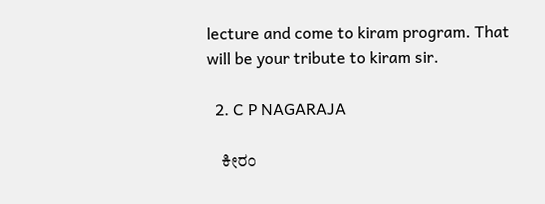lecture and come to kiram program. That will be your tribute to kiram sir.

  2. C P NAGARAJA

    ಕೀರಂ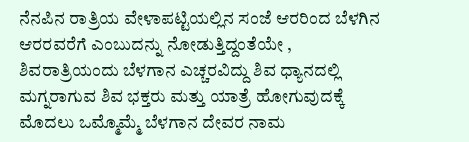ನೆನಪಿನ ರಾತ್ರಿಯ ವೇಳಾಪಟ್ಟಿಯಲ್ಲಿನ ಸಂಜೆ ಆರರಿಂದ ಬೆಳಗಿನ ಆರರವರೆಗೆ ಎಂಬುದನ್ನು ನೋಡುತ್ತಿದ್ದಂತೆಯೇ , ಶಿವರಾತ್ರಿಯಂದು ಬೆಳಗಾನ ಎಚ್ಚರವಿದ್ದು ಶಿವ ಧ್ಯಾನದಲ್ಲಿ ಮಗ್ನರಾಗುವ ಶಿವ ಭಕ್ತರು ಮತ್ತು ಯಾತ್ರೆ ಹೋಗುವುದಕ್ಕೆ ಮೊದಲು ಒಮ್ಮೊಮ್ಮೆ ಬೆಳಗಾನ ದೇವರ ನಾಮ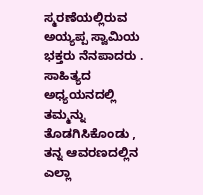ಸ್ಮರಣೆಯಲ್ಲಿರುವ ಅಯ್ಯಪ್ಪ ಸ್ವಾಮಿಯ ಭಕ್ತರು ನೆನಪಾದರು . ಸಾಹಿತ್ಯದ ಅಧ್ಯಯನದಲ್ಲಿ ತಮ್ಮನ್ನು ತೊಡಗಿಸಿಕೊಂಡು , ತನ್ನ ಆವರಣದಲ್ಲಿನ ಎಲ್ಲಾ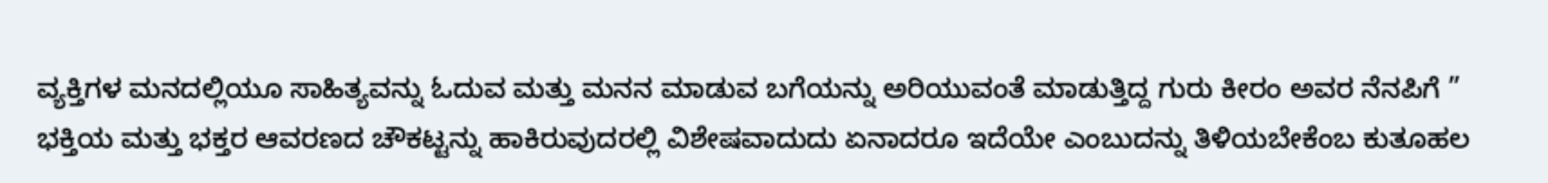ವ್ಯಕ್ತಿಗಳ ಮನದಲ್ಲಿಯೂ ಸಾಹಿತ್ಯವನ್ನು ಓದುವ ಮತ್ತು ಮನನ ಮಾಡುವ ಬಗೆಯನ್ನು ಅರಿಯುವಂತೆ ಮಾಡುತ್ತಿದ್ದ ಗುರು ಕೀರಂ ಅವರ ನೆನಪಿಗೆ ” ಭಕ್ತಿಯ ಮತ್ತು ಭಕ್ತರ ಆವರಣದ ಚೌಕಟ್ಟನ್ನು ಹಾಕಿರುವುದರಲ್ಲಿ ವಿಶೇಷವಾದುದು ಏನಾದರೂ ಇದೆಯೇ ಎಂಬುದನ್ನು ತಿಳಿಯಬೇಕೆಂಬ ಕುತೂಹಲ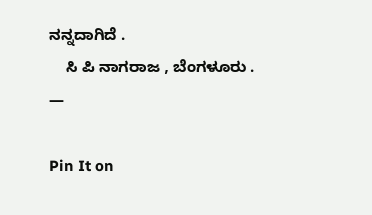ನನ್ನದಾಗಿದೆ .
    ಸಿ ಪಿ ನಾಗರಾಜ , ಬೆಂಗಳೂರು . —

Pin It on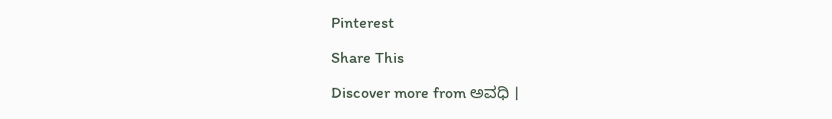Pinterest

Share This

Discover more from ಅವಧಿ ।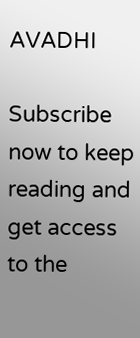AVADHI

Subscribe now to keep reading and get access to the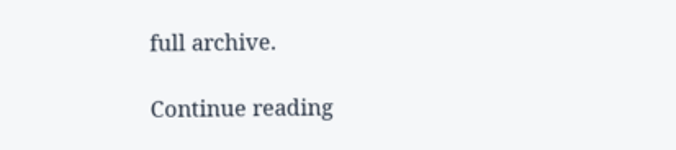full archive.

Continue reading